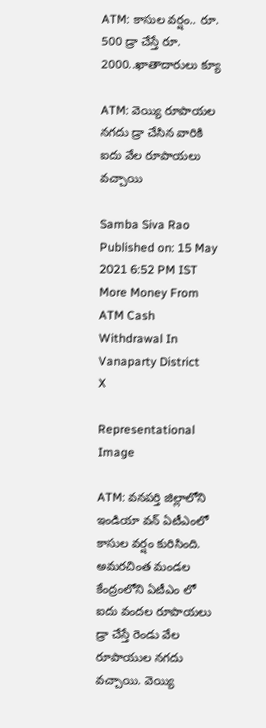ATM: కాసుల వర్షం.. రూ. 500 డ్రా చేస్తే రూ. 2000..ఖాతాదారులు క్యూ

ATM: వెయ్యి రూపాయల నగదు డ్రా చేసిన వారికి ఐదు వేల రూపాయలు వచ్చాయి

Samba Siva Rao
Published on: 15 May 2021 6:52 PM IST
More Money From ATM Cash Withdrawal In Vanaparty District
X

Representational Image

ATM: వనపర్తి జిల్లాలోని ఇండియా వన్ ఏటీఎంలో కాసుల వర్షం కురిసింది. అమరచింత మండల కేంద్రంలోని ఏటీఎం లో ఐదు వందల రూపాయలు డ్రా చేస్తే రెండు వేల రూపాయుల నగదు వచ్చాయి. వెయ్యి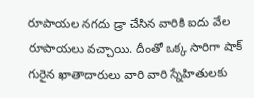రూపాయల నగదు డ్రా చేసిన వారికి ఐదు వేల రూపాయలు వచ్చాయి. దీంతో ఒక్క సారిగా షాక్ గురైన ఖాతాదారులు వారి వారి స్నేహితులకు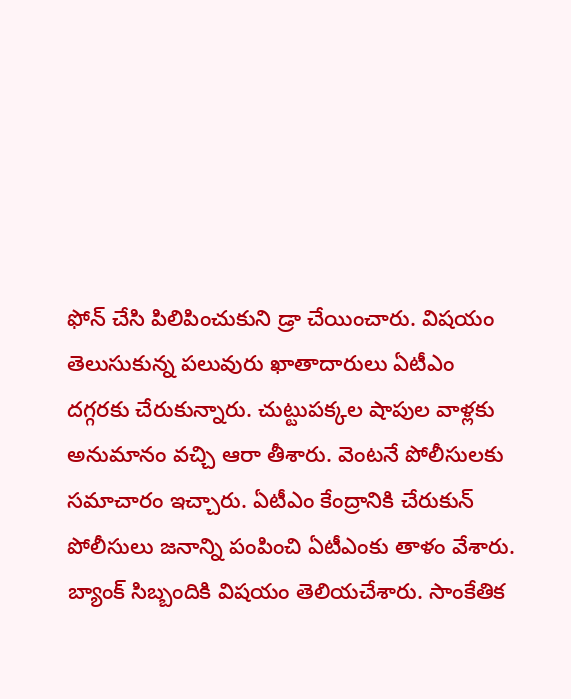ఫోన్ చేసి పిలిపించుకుని డ్రా చేయించారు. విషయం తెలుసుకున్న పలువురు ఖాతాదారులు ఏటీఎం దగ్గరకు చేరుకున్నారు. చుట్టుపక్కల షాపుల వాళ్లకు అనుమానం వచ్చి ఆరా తీశారు. వెంటనే పోలీసులకు సమాచారం ఇచ్చారు. ఏటీఎం కేంద్రానికి చేరుకున్ పోలీసులు జనాన్ని పంపించి ఏటీఎంకు తాళం వేశారు. బ్యాంక్ సిబ్బందికి విషయం తెలియచేశారు. సాంకేతిక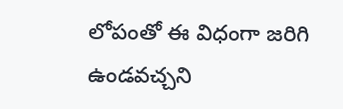లోపంతో ఈ విధంగా జరిగి ఉండవచ్చని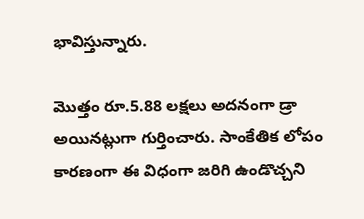భావిస్తున్నారు.

మొత్తం రూ.5.88 లక్షలు అదనంగా డ్రా అయినట్లుగా గుర్తించారు. సాంకేతిక లోపం కారణంగా ఈ విధంగా జరిగి ఉండొచ్చని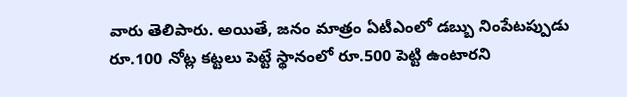వారు తెలిపారు. అయితే, జనం మాత్రం ఏటీఎంలో డబ్బు నింపేటప్పుడు రూ.100 నోట్ల కట్టలు పెట్టే స్థానంలో రూ.500 పెట్టి ఉంటారని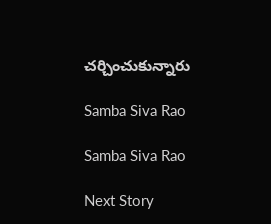చర్చించుకున్నారు

Samba Siva Rao

Samba Siva Rao

Next Story